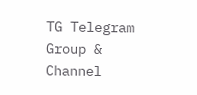TG Telegram Group & Channel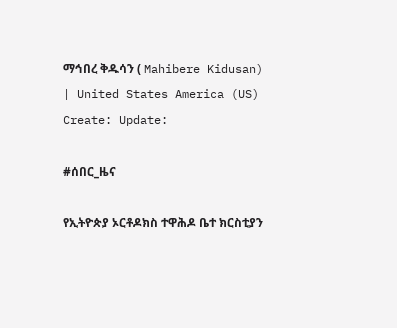ማኅበረ ቅዱሳን ( Mahibere Kidusan) | United States America (US)
Create: Update:

#ሰበር_ዜና

የኢትዮጵያ ኦርቶዶክስ ተዋሕዶ ቤተ ክርስቲያን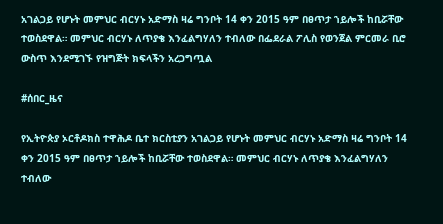አገልጋይ የሆኑት መምህር ብርሃኑ አድማስ ዛሬ ግንቦት 14 ቀን 2015 ዓም በፀጥታ ኀይሎች ከቢሯቸው ተወስደዋል። መምህር ብርሃኑ ለጥያቄ እንፈልግሃለን ተብለው በፌደራል ፖሊስ የወንጀል ምርመራ ቢሮ ውስጥ እንደሚገኙ የዝግጅት ክፍላችን አረጋግጧል

#ሰበር_ዜና

የኢትዮጵያ ኦርቶዶክስ ተዋሕዶ ቤተ ክርስቲያን አገልጋይ የሆኑት መምህር ብርሃኑ አድማስ ዛሬ ግንቦት 14 ቀን 2015 ዓም በፀጥታ ኀይሎች ከቢሯቸው ተወስደዋል። መምህር ብርሃኑ ለጥያቄ እንፈልግሃለን ተብለው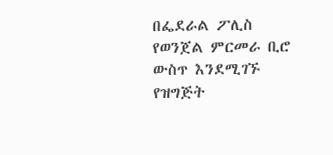በፌደራል ፖሊስ የወንጀል ምርመራ ቢሮ ውስጥ እንደሚገኙ የዝግጅት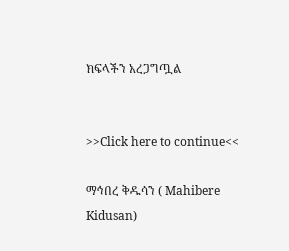ክፍላችን አረጋግጧል


>>Click here to continue<<

ማኅበረ ቅዱሳን ( Mahibere Kidusan)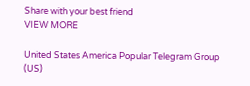Share with your best friend
VIEW MORE

United States America Popular Telegram Group (US)